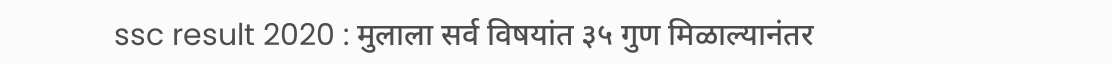ssc result 2020 : मुलाला सर्व विषयांत ३५ गुण मिळाल्यानंतर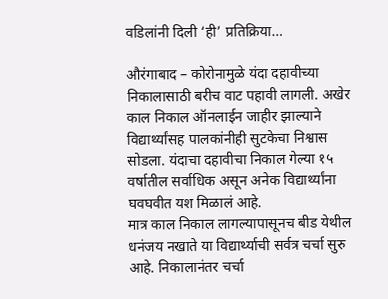वडिलांनी दिली ‘ही’ प्रतिक्रिया…

औरंगाबाद – कोरोनामुळे यंदा दहावीच्या निकालासाठी बरीच वाट पहावी लागली. अखेर काल निकाल ऑनलाईन जाहीर झाल्याने विद्यार्थ्यांसह पालकांनीही सुटकेचा निश्वास सोडला. यंदाचा दहावीचा निकाल गेल्या १५ वर्षातील सर्वाधिक असून अनेक विद्यार्थ्यांना घवघवीत यश मिळालं आहे.
मात्र काल निकाल लागल्यापासूनच बीड येथील धनंजय नखाते या विद्यार्थ्याची सर्वत्र चर्चा सुरु आहे. निकालानंतर चर्चा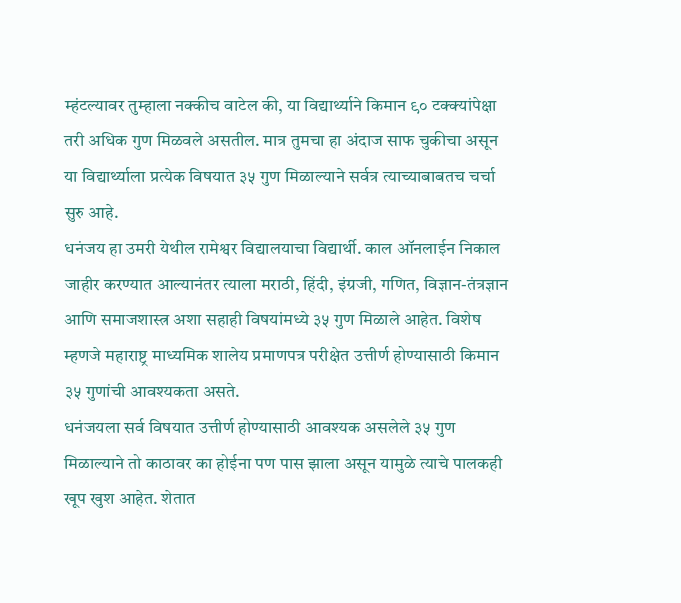म्हंटल्यावर तुम्हाला नक्कीच वाटेल की, या विद्यार्थ्याने किमान ९० टक्क्यांपेक्षा तरी अधिक गुण मिळवले असतील. मात्र तुमचा हा अंदाज साफ चुकीचा असून या विद्यार्थ्याला प्रत्येक विषयात ३५ गुण मिळाल्याने सर्वत्र त्याच्याबाबतच चर्चा सुरु आहे.
धनंजय हा उमरी येथील रामेश्वर विद्यालयाचा विद्यार्थी. काल ऑनलाईन निकाल जाहीर करण्यात आल्यानंतर त्याला मराठी, हिंदी, इंग्रजी, गणित, विज्ञान-तंत्रज्ञान आणि समाजशास्त्र अशा सहाही विषयांमध्ये ३५ गुण मिळाले आहेत. विशेष म्हणजे महाराष्ट्र माध्यमिक शालेय प्रमाणपत्र परीक्षेत उत्तीर्ण होण्यासाठी किमान ३५ गुणांची आवश्यकता असते.
धनंजयला सर्व विषयात उत्तीर्ण होण्यासाठी आवश्यक असलेले ३५ गुण मिळाल्याने तो काठावर का होईना पण पास झाला असून यामुळे त्याचे पालकही खूप खुश आहेत. शेतात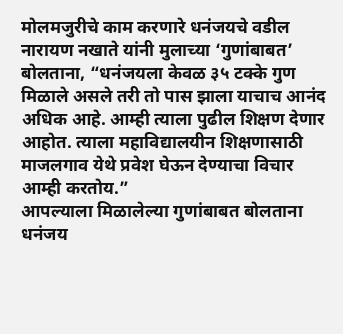मोलमजुरीचे काम करणारे धनंजयचे वडील नारायण नखाते यांनी मुलाच्या ‘गुणांबाबत’ बोलताना, “धनंजयला केवळ ३५ टक्के गुण मिळाले असले तरी तो पास झाला याचाच आनंद अधिक आहे. आम्ही त्याला पुढील शिक्षण देणार आहोत. त्याला महाविद्यालयीन शिक्षणासाठी माजलगाव येथे प्रवेश घेऊन देण्याचा विचार आम्ही करतोय.”
आपल्याला मिळालेल्या गुणांबाबत बोलताना धनंजय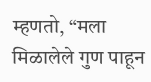म्हणतो, “मला मिळालेले गुण पाहून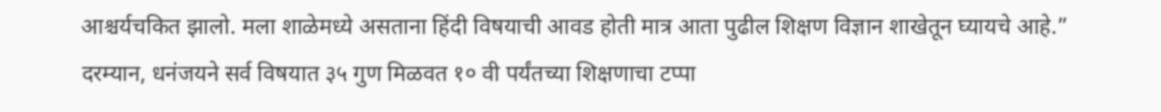आश्चर्यचकित झालो. मला शाळेमध्ये असताना हिंदी विषयाची आवड होती मात्र आता पुढील शिक्षण विज्ञान शाखेतून घ्यायचे आहे.”
दरम्यान, धनंजयने सर्व विषयात ३५ गुण मिळवत १० वी पर्यंतच्या शिक्षणाचा टप्पा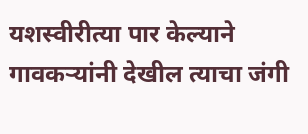यशस्वीरीत्या पार केल्याने गावकऱ्यांनी देखील त्याचा जंगी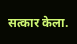सत्कार केला.